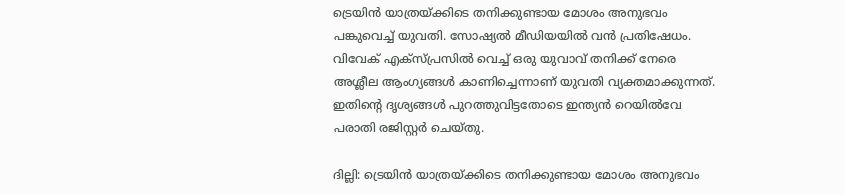ട്രെയിൻ യാത്രയ്ക്കിടെ തനിക്കുണ്ടായ മോശം അനുഭവം പങ്കുവെച്ച് യുവതി. സോഷ്യൽ മീഡിയയിൽ വൻ പ്രതിഷേധം. വിവേക് എക്സ്പ്രസിൽ വെച്ച് ഒരു യുവാവ് തനിക്ക് നേരെ അശ്ലീല ആംഗ്യങ്ങൾ കാണിച്ചെന്നാണ് യുവതി വ്യക്തമാക്കുന്നത്. ഇതിന്‍റെ ദൃശ്യങ്ങൾ പുറത്തുവിട്ടതോടെ ഇന്ത്യൻ റെയിൽവേ പരാതി രജിസ്റ്റർ ചെയ്തു.

ദില്ലി: ട്രെയിൻ യാത്രയ്ക്കിടെ തനിക്കുണ്ടായ മോശം അനുഭവം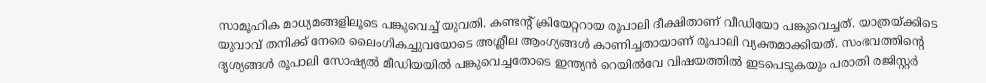സാമൂഹിക മാധ്യമങ്ങളിലൂടെ പങ്കുവെച്ച് യുവതി. കണ്ടന്‍റ് ക്രിയേറ്ററായ രൂപാലി ദീക്ഷിതാണ് വീഡിയോ പങ്കുവെച്ചത്. യാത്രയ്ക്കിടെ യുവാവ് തനിക്ക് നേരെ ലൈംഗികച്ചുവയോടെ അശ്ലീല ആംഗ്യങ്ങൾ കാണിച്ചതായാണ് രൂപാലി വ്യക്തമാക്കിയത്. സംഭവത്തിന്‍റെ ദൃശ്യങ്ങൾ രൂപാലി സോഷ്യൽ മീഡിയയിൽ പങ്കുവെച്ചതോടെ ഇന്ത്യൻ റെയിൽവേ വിഷയത്തിൽ ഇടപെടുകയും പരാതി രജിസ്റ്റർ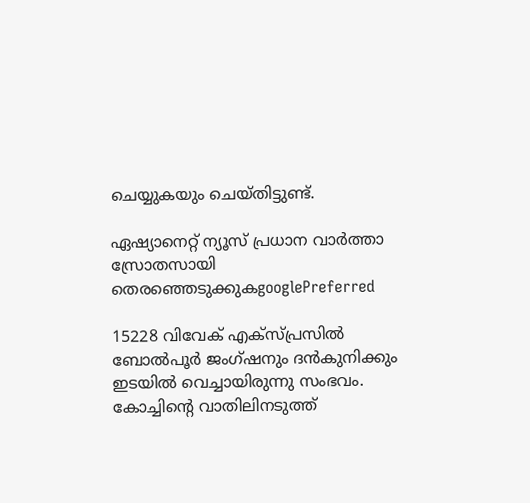ചെയ്യുകയും ചെയ്തിട്ടുണ്ട്.

ഏഷ്യാനെറ്റ് ന്യൂസ് പ്രധാന വാർത്താ സ്രോതസായി തെരഞ്ഞെടുക്കുകgooglePreferred

15228 വിവേക് എക്സ്പ്രസിൽ ബോൽപൂർ ജംഗ്ഷനും ദൻകുനിക്കും ഇടയിൽ വെച്ചായിരുന്നു സംഭവം. കോച്ചിന്റെ വാതിലിനടുത്ത്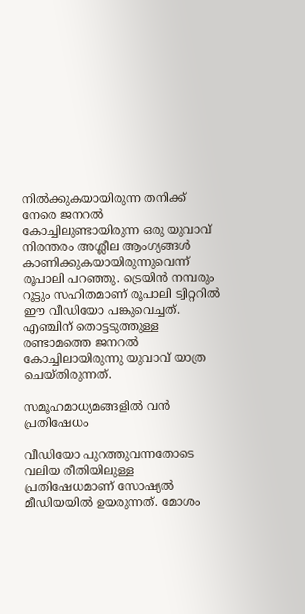നിൽക്കുകയായിരുന്ന തനിക്ക് നേരെ ജനറൽ കോച്ചിലുണ്ടായിരുന്ന ഒരു യുവാവ് നിരന്തരം അശ്ലീല ആംഗ്യങ്ങൾ കാണിക്കുകയായിരുന്നുവെന്ന് രൂപാലി പറഞ്ഞു. ട്രെയിൻ നമ്പരും റൂട്ടും സഹിതമാണ് രൂപാലി ട്വിറ്ററിൽ ഈ വീഡിയോ പങ്കുവെച്ചത്. എഞ്ചിന് തൊട്ടടുത്തുള്ള രണ്ടാമത്തെ ജനറൽ കോച്ചിലായിരുന്നു യുവാവ് യാത്ര ചെയ്തിരുന്നത്.

സമൂഹമാധ്യമങ്ങളിൽ വൻ പ്രതിഷേധം

വീഡിയോ പുറത്തുവന്നതോടെ വലിയ രീതിയിലുള്ള പ്രതിഷേധമാണ് സോഷ്യൽ മീഡിയയിൽ ഉയരുന്നത്. മോശം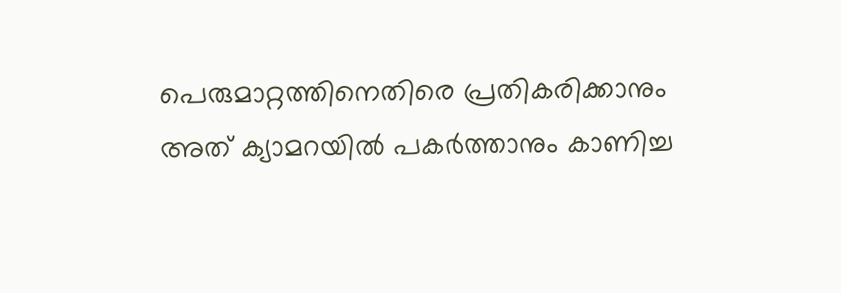പെരുമാറ്റത്തിനെതിരെ പ്രതികരിക്കാനും അത് ക്യാമറയിൽ പകർത്താനും കാണിച്ച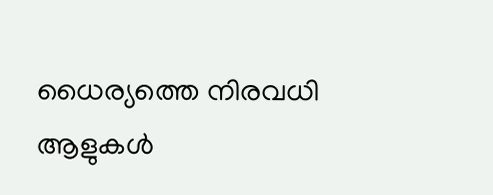ധൈര്യത്തെ നിരവധി ആളുകൾ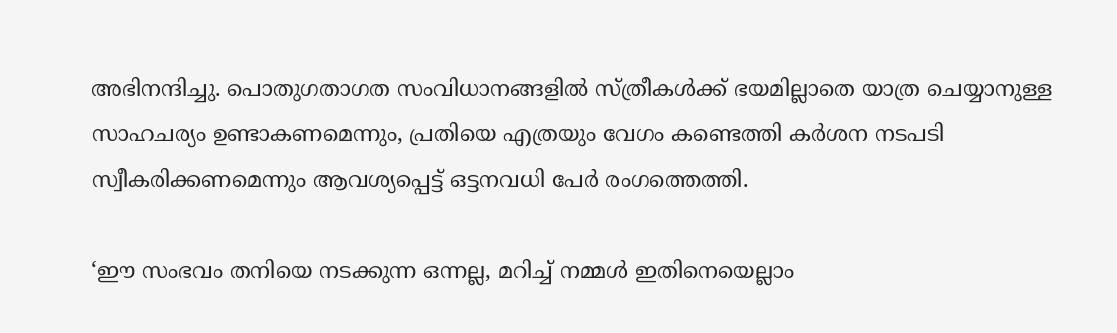അഭിനന്ദിച്ചു. പൊതുഗതാഗത സംവിധാനങ്ങളിൽ സ്ത്രീകൾക്ക് ഭയമില്ലാതെ യാത്ര ചെയ്യാനുള്ള സാഹചര്യം ഉണ്ടാകണമെന്നും, പ്രതിയെ എത്രയും വേഗം കണ്ടെത്തി കർശന നടപടി സ്വീകരിക്കണമെന്നും ആവശ്യപ്പെട്ട് ഒട്ടനവധി പേർ രംഗത്തെത്തി.

‘ഈ സംഭവം തനിയെ നടക്കുന്ന ഒന്നല്ല, മറിച്ച് നമ്മൾ ഇതിനെയെല്ലാം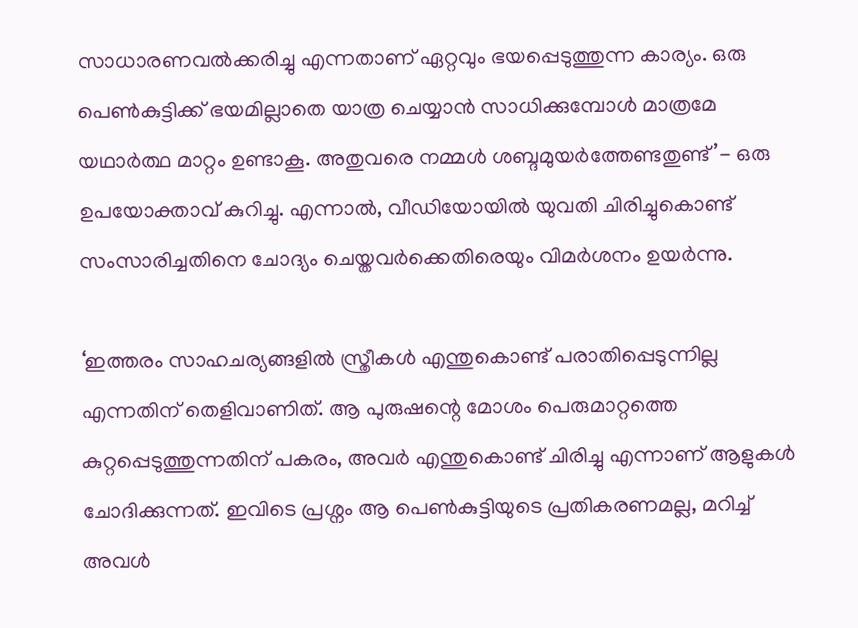സാധാരണവൽക്കരിച്ചു എന്നതാണ് ഏറ്റവും ഭയപ്പെടുത്തുന്ന കാര്യം. ഒരു പെൺകുട്ടിക്ക് ഭയമില്ലാതെ യാത്ര ചെയ്യാൻ സാധിക്കുമ്പോൾ മാത്രമേ യഥാർത്ഥ മാറ്റം ഉണ്ടാകൂ. അതുവരെ നമ്മൾ ശബ്ദമുയർത്തേണ്ടതുണ്ട്’- ഒരു ഉപയോക്താവ് കുറിച്ചു. എന്നാൽ, വീഡിയോയിൽ യുവതി ചിരിച്ചുകൊണ്ട് സംസാരിച്ചതിനെ ചോദ്യം ചെയ്തവർക്കെതിരെയും വിമർശനം ഉയർന്നു.

‘ഇത്തരം സാഹചര്യങ്ങളിൽ സ്ത്രീകൾ എന്തുകൊണ്ട് പരാതിപ്പെടുന്നില്ല എന്നതിന് തെളിവാണിത്. ആ പുരുഷന്റെ മോശം പെരുമാറ്റത്തെ കുറ്റപ്പെടുത്തുന്നതിന് പകരം, അവർ എന്തുകൊണ്ട് ചിരിച്ചു എന്നാണ് ആളുകൾ ചോദിക്കുന്നത്. ഇവിടെ പ്രശ്നം ആ പെൺകുട്ടിയുടെ പ്രതികരണമല്ല, മറിച്ച് അവൾ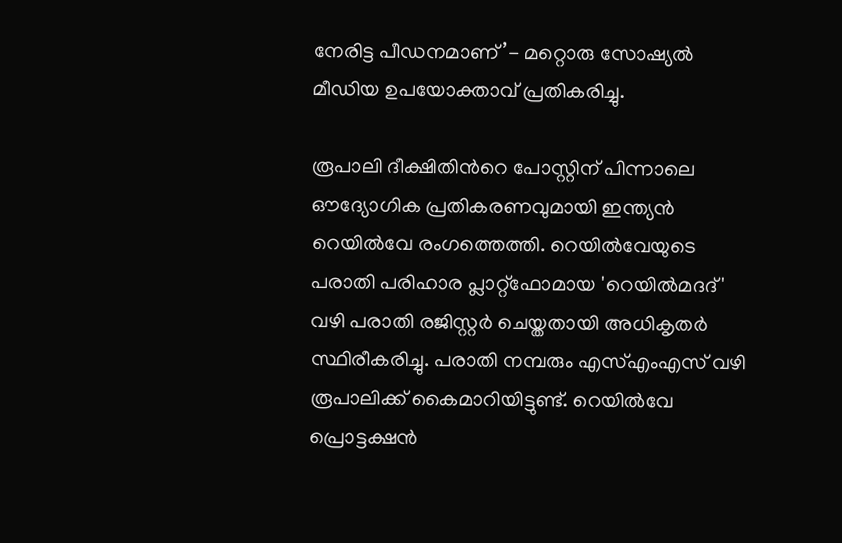നേരിട്ട പീഡനമാണ്’- മറ്റൊരു സോഷ്യൽ മീഡിയ ഉപയോക്താവ് പ്രതികരിച്ചു.

രൂപാലി ദീക്ഷിതിന്‍റെ പോസ്റ്റിന് പിന്നാലെ ഔദ്യോഗിക പ്രതികരണവുമായി ഇന്ത്യൻ റെയിൽവേ രംഗത്തെത്തി. റെയിൽവേയുടെ പരാതി പരിഹാര പ്ലാറ്റ്‌ഫോമായ 'റെയിൽമദദ്' വഴി പരാതി രജിസ്റ്റർ ചെയ്തതായി അധികൃതർ സ്ഥിരീകരിച്ചു. പരാതി നമ്പരും എസ്എംഎസ് വഴി രൂപാലിക്ക് കൈമാറിയിട്ടുണ്ട്. റെയിൽവേ പ്രൊട്ടക്ഷൻ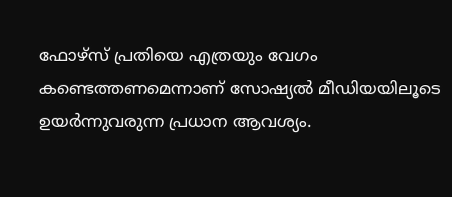ഫോഴ്സ് പ്രതിയെ എത്രയും വേഗം കണ്ടെത്തണമെന്നാണ് സോഷ്യൽ മീഡിയയിലൂടെ ഉയർന്നുവരുന്ന പ്രധാന ആവശ്യം.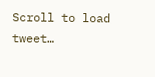Scroll to load tweet…